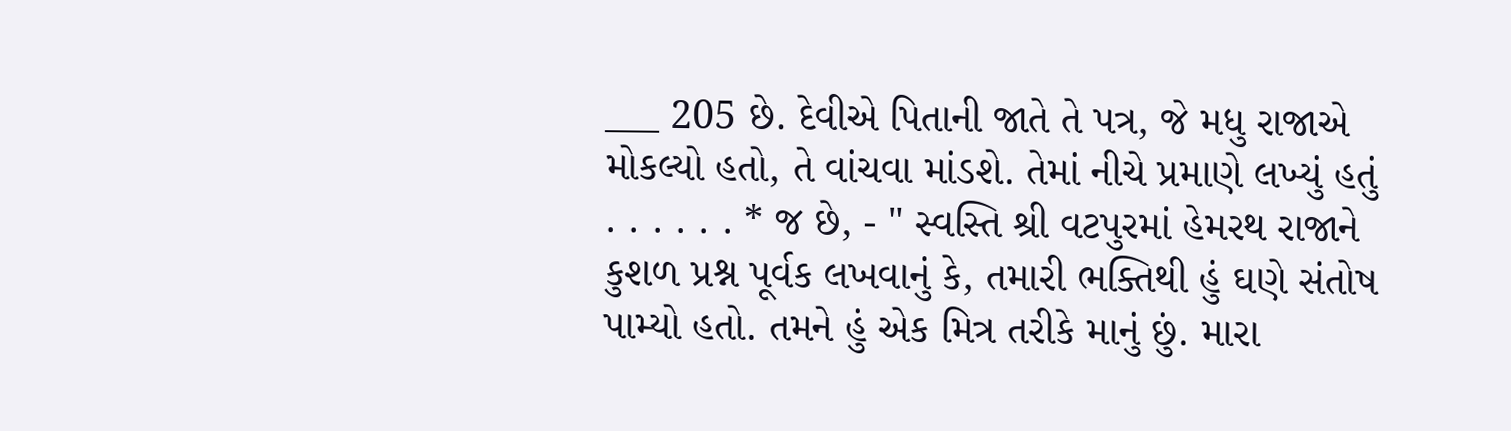___ 205 છે. દેવીએ પિતાની જાતે તે પત્ર, જે મધુ રાજાએ મોકલ્યો હતો, તે વાંચવા માંડશે. તેમાં નીચે પ્રમાણે લખ્યું હતું . . . . . . * જ છે, - " સ્વસ્તિ શ્રી વટપુરમાં હેમરથ રાજાને કુશળ પ્રશ્ન પૂર્વક લખવાનું કે, તમારી ભક્તિથી હું ઘણે સંતોષ પામ્યો હતો. તમને હું એક મિત્ર તરીકે માનું છું. મારા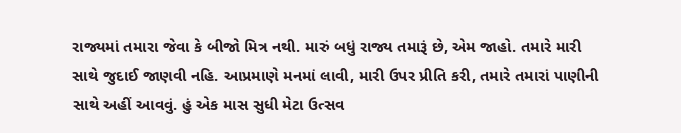રાજ્યમાં તમારા જેવા કે બીજો મિત્ર નથી. મારું બધું રાજ્ય તમારૂં છે, એમ જાહો. તમારે મારી સાથે જુદાઈ જાણવી નહિ. આપ્રમાણે મનમાં લાવી, મારી ઉપર પ્રીતિ કરી, તમારે તમારાં પાણીની સાથે અહીં આવવું. હું એક માસ સુધી મેટા ઉત્સવ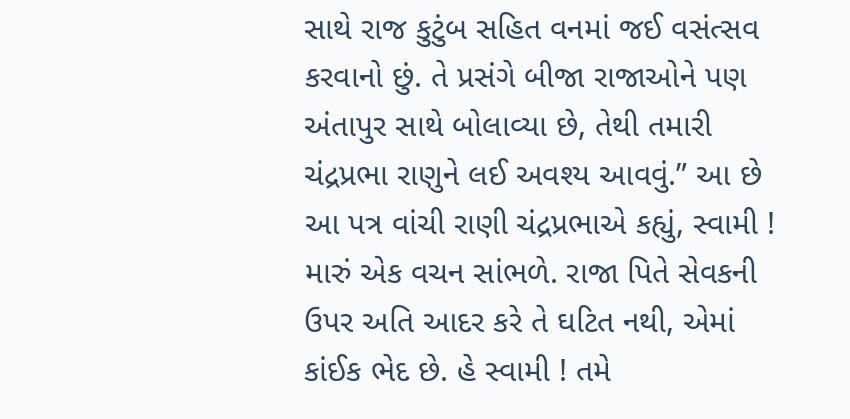સાથે રાજ કુટુંબ સહિત વનમાં જઈ વસંત્સવ કરવાનો છું. તે પ્રસંગે બીજા રાજાઓને પણ અંતાપુર સાથે બોલાવ્યા છે, તેથી તમારી ચંદ્રપ્રભા રાણુને લઈ અવશ્ય આવવું.” આ છે આ પત્ર વાંચી રાણી ચંદ્રપ્રભાએ કહ્યું, સ્વામી ! મારું એક વચન સાંભળે. રાજા પિતે સેવકની ઉપર અતિ આદર કરે તે ઘટિત નથી, એમાં કાંઈક ભેદ છે. હે સ્વામી ! તમે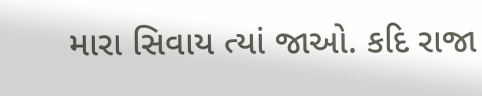મારા સિવાય ત્યાં જાઓ. કદિ રાજા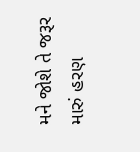મને જોશે તે જરૂર મારું હરણ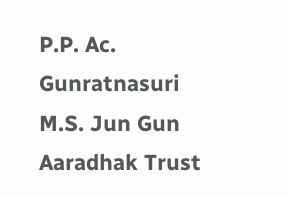P.P. Ac. Gunratnasuri M.S. Jun Gun Aaradhak Trust